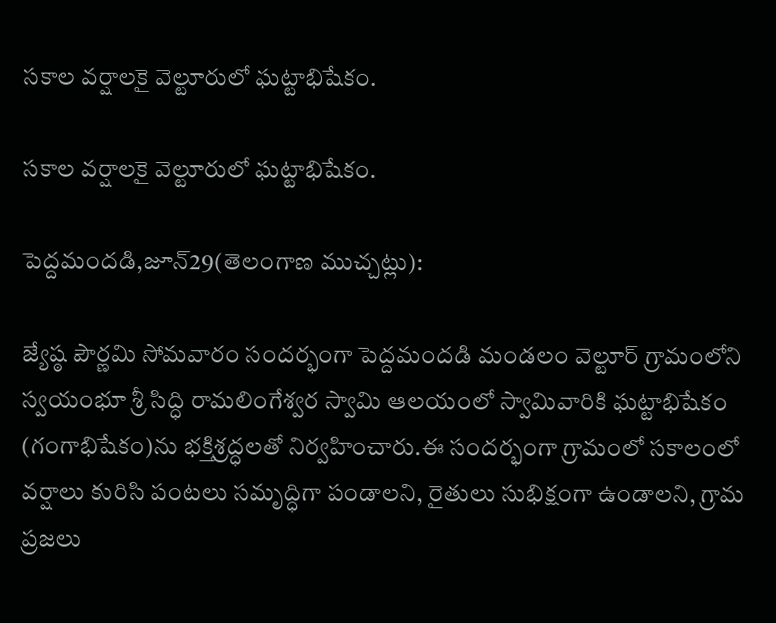సకాల వర్షాలకై వెల్టూరులో ఘట్టాభిషేకం.

సకాల వర్షాలకై వెల్టూరులో ఘట్టాభిషేకం.

పెద్దమందడి,జూన్29(తెలంగాణ ముచ్చట్లు):

జ్యేష్ఠ పౌర్ణమి సోమవారం సందర్భంగా పెద్దమందడి మండలం వెల్టూర్ గ్రామంలోని స్వయంభూ శ్రీ సిద్ధి రామలింగేశ్వర స్వామి ఆలయంలో స్వామివారికి ఘట్టాభిషేకం (గంగాభిషేకం)ను భక్తిశ్రద్ధలతో నిర్వహించారు.ఈ సందర్భంగా గ్రామంలో సకాలంలో వర్షాలు కురిసి పంటలు సమృద్ధిగా పండాలని, రైతులు సుభిక్షంగా ఉండాలని, గ్రామ ప్రజలు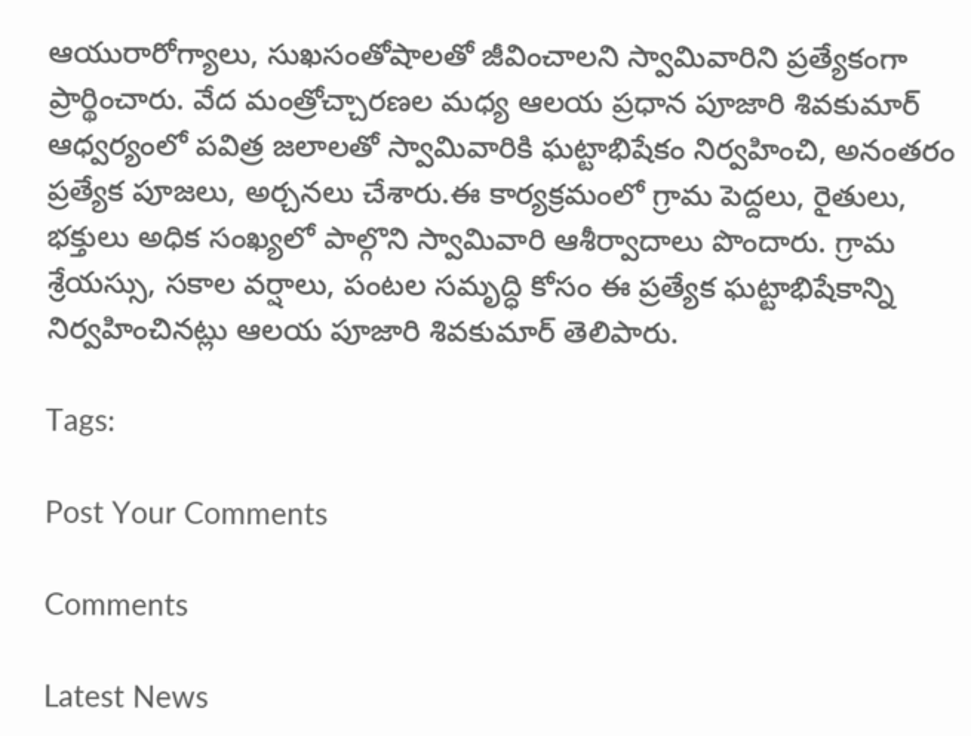ఆయురారోగ్యాలు, సుఖసంతోషాలతో జీవించాలని స్వామివారిని ప్రత్యేకంగా ప్రార్థించారు. వేద మంత్రోచ్చారణల మధ్య ఆలయ ప్రధాన పూజారి శివకుమార్ ఆధ్వర్యంలో పవిత్ర జలాలతో స్వామివారికి ఘట్టాభిషేకం నిర్వహించి, అనంతరం ప్రత్యేక పూజలు, అర్చనలు చేశారు.ఈ కార్యక్రమంలో గ్రామ పెద్దలు, రైతులు, భక్తులు అధిక సంఖ్యలో పాల్గొని స్వామివారి ఆశీర్వాదాలు పొందారు. గ్రామ శ్రేయస్సు, సకాల వర్షాలు, పంటల సమృద్ధి కోసం ఈ ప్రత్యేక ఘట్టాభిషేకాన్ని నిర్వహించినట్లు ఆలయ పూజారి శివకుమార్ తెలిపారు.

Tags:

Post Your Comments

Comments

Latest News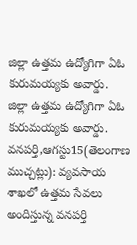జిల్లా ఉత్తమ ఉద్యోగిగా ఏఓ కురుమయ్యకు అవార్డు. జిల్లా ఉత్తమ ఉద్యోగిగా ఏఓ కురుమయ్యకు అవార్డు.
వనపర్తి,ఆగస్టు15(తెలంగాణ ముచ్చట్లు): వ్యవసాయ శాఖలో ఉత్తమ సేవలు అందిస్తున్న వనపర్తి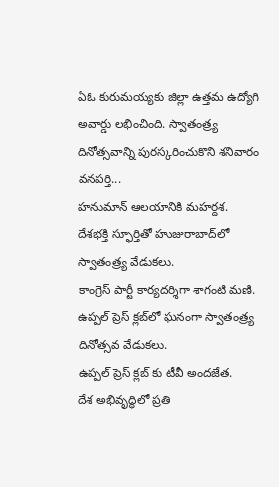ఏఓ కురుమయ్యకు జిల్లా ఉత్తమ ఉద్యోగి అవార్డు లభించింది. స్వాతంత్ర్య దినోత్సవాన్ని పురస్కరించుకొని శనివారం వనపర్తి...
హనుమాన్ ఆలయానికి మహర్దశ.
దేశభక్తి స్ఫూర్తితో హుజురాబాద్‌లో స్వాతంత్ర్య వేడుకలు.
కాంగ్రెస్ పార్టీ కార్యదర్శిగా శాగంటి మణి.
ఉప్పల్ ప్రెస్ క్లబ్‌లో ఘనంగా స్వాతంత్ర్య దినోత్సవ వేడుకలు.
ఉప్పల్ ప్రెస్ క్లబ్‌ కు టీవీ అందజేత.
దేశ అభివృద్ధిలో ప్రతి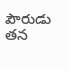పౌరుడు తన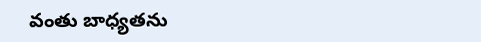వంతు బాధ్యతను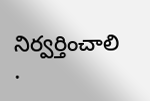నిర్వర్తించాలి .